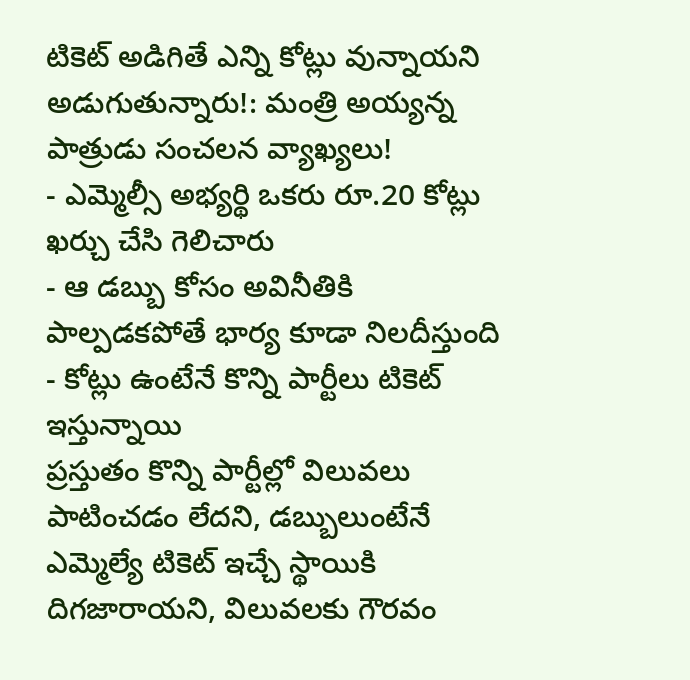టికెట్ అడిగితే ఎన్ని కోట్లు వున్నాయని అడుగుతున్నారు!: మంత్రి అయ్యన్న పాత్రుడు సంచలన వ్యాఖ్యలు!
- ఎమ్మెల్సీ అభ్యర్థి ఒకరు రూ.20 కోట్లు ఖర్చు చేసి గెలిచారు
- ఆ డబ్బు కోసం అవినీతికి పాల్పడకపోతే భార్య కూడా నిలదీస్తుంది
- కోట్లు ఉంటేనే కొన్ని పార్టీలు టికెట్ ఇస్తున్నాయి
ప్రస్తుతం కొన్ని పార్టీల్లో విలువలు పాటించడం లేదని, డబ్బులుంటేనే ఎమ్మెల్యే టికెట్ ఇచ్చే స్థాయికి దిగజారాయని, విలువలకు గౌరవం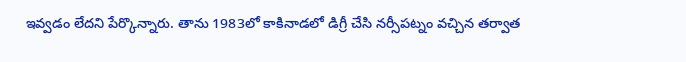ఇవ్వడం లేదని పేర్కొన్నారు. తాను 1983లో కాకినాడలో డిగ్రీ చేసి నర్సీపట్నం వచ్చిన తర్వాత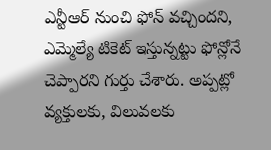ఎన్టీఆర్ నుంచి ఫోన్ వచ్చిందని, ఎమ్మెల్యే టికెట్ ఇస్తున్నట్టు ఫోన్లోనే చెప్పారని గుర్తు చేశారు. అప్పట్లో వ్యక్తులకు, విలువలకు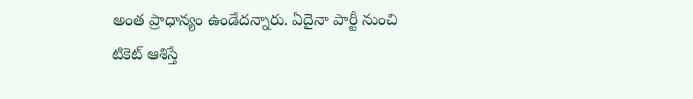అంత ప్రాధాన్యం ఉండేదన్నారు. ఏదైనా పార్టీ నుంచి టికెట్ ఆశిస్తే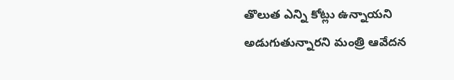తొలుత ఎన్ని కోట్లు ఉన్నాయని అడుగుతున్నారని మంత్రి ఆవేదన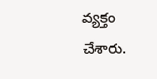వ్యక్తం చేశారు.